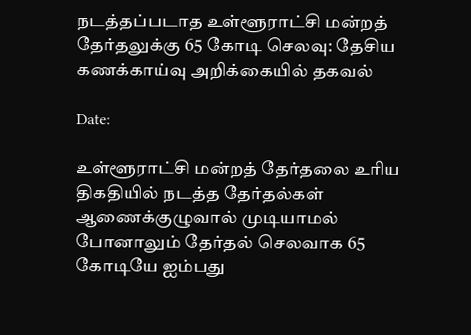நடத்தப்படாத உள்ளூராட்சி மன்றத் தேர்தலுக்கு 65 கோடி செலவு: தேசிய கணக்காய்வு அறிக்கையில் தகவல்

Date:

உள்ளூராட்சி மன்றத் தேர்தலை உரிய திகதியில் நடத்த தேர்தல்கள் ஆணைக்குழுவால் முடியாமல் போனாலும் தேர்தல் செலவாக 65 கோடியே ஐம்பது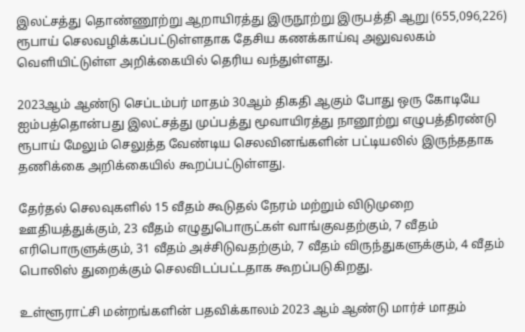இலட்சத்து தொண்ணூற்று ஆறாயிரத்து இருநூற்று இருபத்தி ஆறு (655,096,226) ரூபாய் செலவழிக்கப்பட்டுள்ளதாக தேசிய கணக்காய்வு அலுவலகம் வெளியிட்டுள்ள அறிக்கையில் தெரிய வந்துள்ளது.

2023ஆம் ஆண்டு செப்டம்பர் மாதம் 30ஆம் திகதி ஆகும் போது ஒரு கோடியே ஐம்பத்தொன்பது இலட்சத்து முப்பத்து மூவாயிரத்து நானூற்று எழுபத்திரண்டு ரூபாய் மேலும் செலுத்த வேண்டிய செலவினங்களின் பட்டியலில் இருந்ததாக தணிக்கை அறிக்கையில் கூறப்பட்டுள்ளது.

தேர்தல் செலவுகளில் 15 வீதம் கூடுதல் நேரம் மற்றும் விடுமுறை ஊதியத்துக்கும், 23 வீதம் எழுதுபொருட்கள் வாங்குவதற்கும், 7 வீதம் எரிபொருளுக்கும், 31 வீதம் அச்சிடுவதற்கும், 7 வீதம் விருந்துகளுக்கும், 4 வீதம் பொலிஸ் துறைக்கும் செலவிடப்பட்டதாக கூறப்படுகிறது.

உள்ளூராட்சி மன்றங்களின் பதவிக்காலம் 2023 ஆம் ஆண்டு மார்ச் மாதம்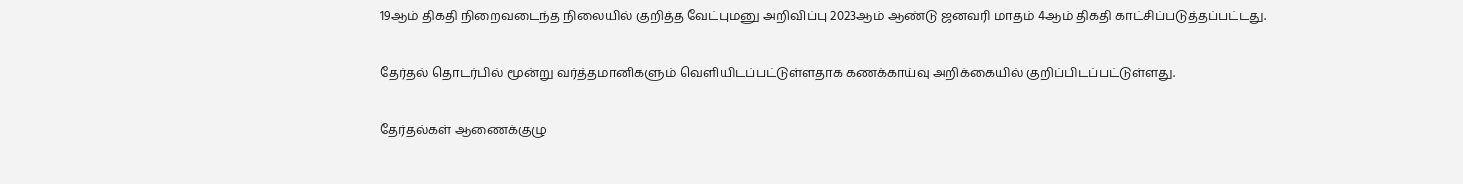19ஆம் திகதி நிறைவடைந்த நிலையில் குறித்த வேட்புமனு அறிவிப்பு 2023ஆம் ஆண்டு ஜனவரி மாதம் 4ஆம் திகதி காட்சிப்படுத்தப்பட்டது.

தேர்தல் தொடர்பில் மூன்று வர்த்தமானிகளும் வெளியிடப்பட்டுள்ளதாக கணக்காய்வு அறிக்கையில் குறிப்பிடப்பட்டுள்ளது.

தேர்தல்கள் ஆணைக்குழு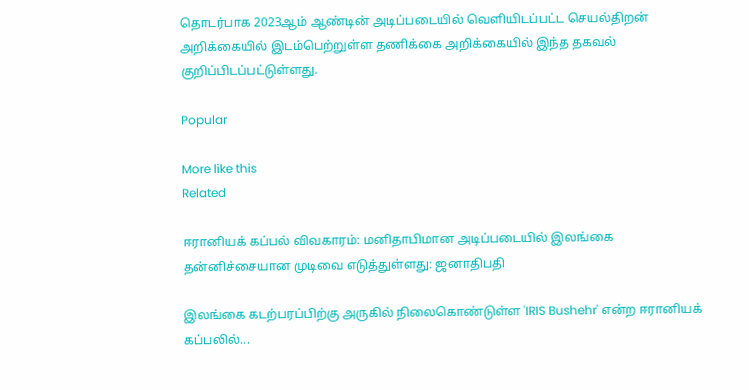தொடர்பாக 2023ஆம் ஆண்டின் அடிப்படையில் வெளியிடப்பட்ட செயல்திறன் அறிக்கையில் இடம்பெற்றுள்ள தணிக்கை அறிக்கையில் இந்த தகவல் குறிப்பிடப்பட்டுள்ளது.

Popular

More like this
Related

ஈரானியக் கப்பல் விவகாரம்: மனிதாபிமான அடிப்படையில் இலங்கை தன்னிச்சையான முடிவை எடுத்துள்ளது: ஜனாதிபதி

இலங்கை கடற்பரப்பிற்கு அருகில் நிலைகொண்டுள்ள 'IRIS Bushehr' என்ற ஈரானியக் கப்பலில்...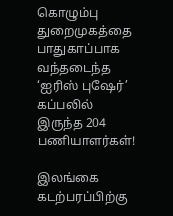கொழும்பு துறைமுகத்தை பாதுகாப்பாக வந்தடைந்த ‘ஐரிஸ் புஷேர்’ கப்பலில் இருந்த 204 பணியாளர்கள்!

இலங்கை கடற்பரப்பிற்கு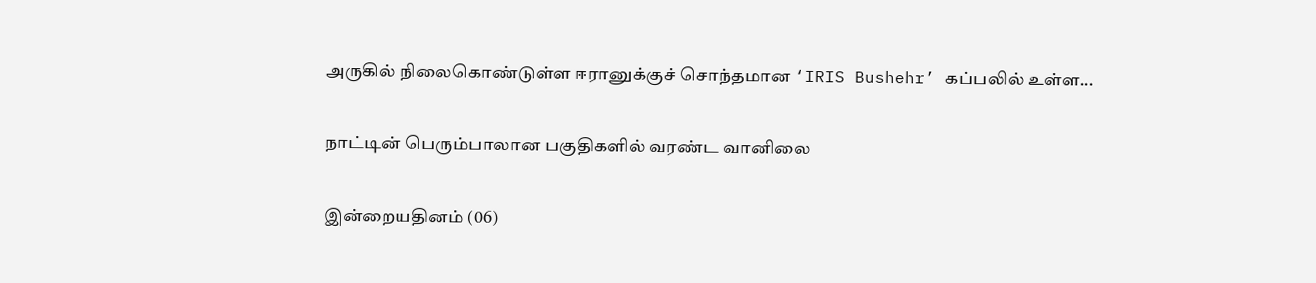அருகில் நிலைகொண்டுள்ள ஈரானுக்குச் சொந்தமான ‘IRIS Bushehr’ கப்பலில் உள்ள...

நாட்டின் பெரும்பாலான பகுதிகளில் வரண்ட வானிலை

இன்றையதினம் (06)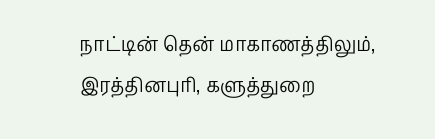நாட்டின் தென் மாகாணத்திலும், இரத்தினபுரி, களுத்துறை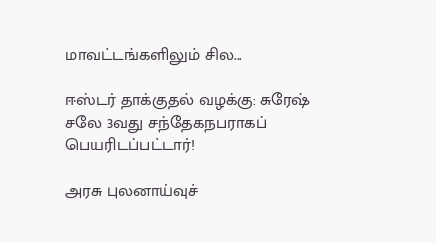மாவட்டங்களிலும் சில...

ஈஸ்டர் தாக்குதல் வழக்கு: சுரேஷ் சலே 3வது சந்தேகநபராகப் பெயரிடப்பட்டார்!

அரசு புலனாய்வுச்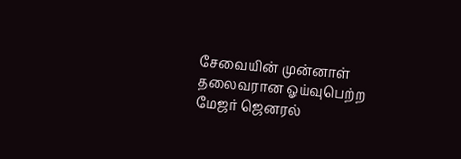சேவையின் முன்னாள் தலைவரான ஓய்வுபெற்ற மேஜர் ஜெனரல்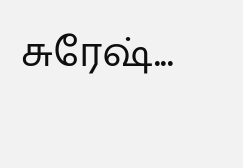சுரேஷ்...